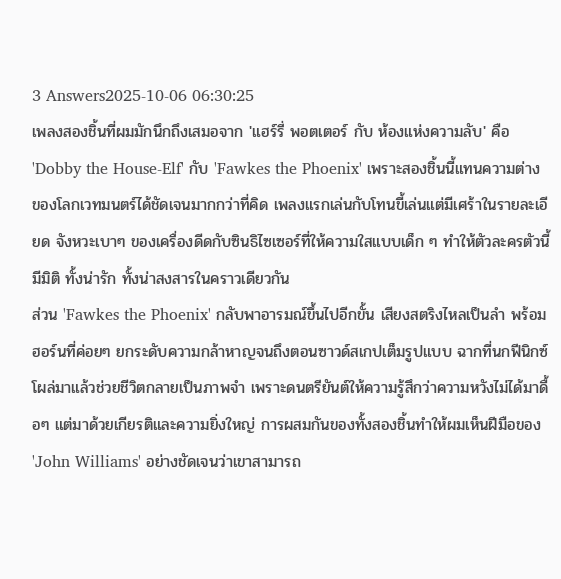3 Answers2025-10-06 06:30:25
เพลงสองชิ้นที่ผมมักนึกถึงเสมอจาก 'แฮร์รี่ พอตเตอร์ กับ ห้องแห่งความลับ' คือ 'Dobby the House-Elf' กับ 'Fawkes the Phoenix' เพราะสองชิ้นนี้แทนความต่างของโลกเวทมนตร์ได้ชัดเจนมากกว่าที่คิด เพลงแรกเล่นกับโทนขี้เล่นแต่มีเศร้าในรายละเอียด จังหวะเบาๆ ของเครื่องดีดกับซินธิไซเซอร์ที่ให้ความใสแบบเด็ก ๆ ทำให้ตัวละครตัวนี้มีมิติ ทั้งน่ารัก ทั้งน่าสงสารในคราวเดียวกัน
ส่วน 'Fawkes the Phoenix' กลับพาอารมณ์ขึ้นไปอีกขั้น เสียงสตริงไหลเป็นลำ พร้อมฮอร์นที่ค่อยๆ ยกระดับความกล้าหาญจนถึงตอนซาวด์สเกปเต็มรูปแบบ ฉากที่นกฟีนิกซ์โผล่มาแล้วช่วยชีวิตกลายเป็นภาพจำ เพราะดนตรียันต์ให้ความรู้สึกว่าความหวังไม่ได้มาดื้อๆ แต่มาด้วยเกียรติและความยิ่งใหญ่ การผสมกันของทั้งสองชิ้นทำให้ผมเห็นฝีมือของ 'John Williams' อย่างชัดเจนว่าเขาสามารถ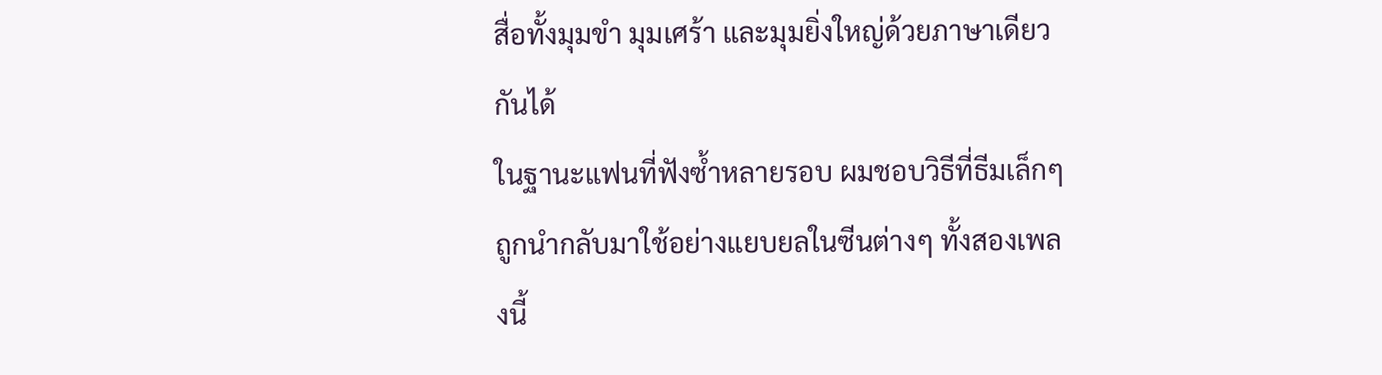สื่อทั้งมุมขำ มุมเศร้า และมุมยิ่งใหญ่ด้วยภาษาเดียวกันได้
ในฐานะแฟนที่ฟังซ้ำหลายรอบ ผมชอบวิธีที่ธีมเล็กๆ ถูกนำกลับมาใช้อย่างแยบยลในซีนต่างๆ ทั้งสองเพลงนี้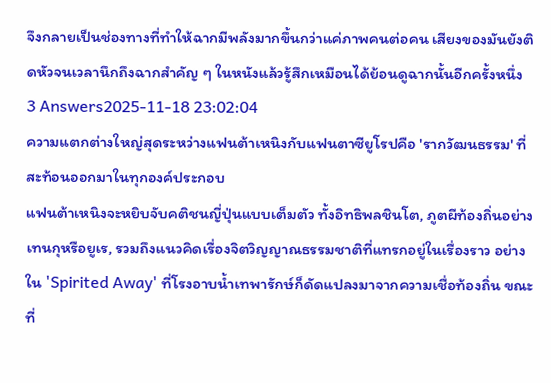จึงกลายเป็นช่องทางที่ทำให้ฉากมีพลังมากขึ้นกว่าแค่ภาพคนต่อคน เสียงของมันยังติดหัวจนเวลานึกถึงฉากสำคัญ ๆ ในหนังแล้วรู้สึกเหมือนได้ย้อนดูฉากนั้นอีกครั้งหนึ่ง
3 Answers2025-11-18 23:02:04
ความแตกต่างใหญ่สุดระหว่างแฟนต้าเหนิงกับแฟนตาซียูโรปคือ 'รากวัฒนธรรม' ที่สะท้อนออกมาในทุกองค์ประกอบ
แฟนต้าเหนิงจะหยิบจับคติชนญี่ปุ่นแบบเต็มตัว ทั้งอิทธิพลชินโต, ภูตผีท้องถิ่นอย่างเทนกุหรือยูเร, รวมถึงแนวคิดเรื่องจิตวิญญาณธรรมชาติที่แทรกอยู่ในเรื่องราว อย่างใน 'Spirited Away' ที่โรงอาบน้ำเทพารักษ์ก็ดัดแปลงมาจากความเชื่อท้องถิ่น ขณะที่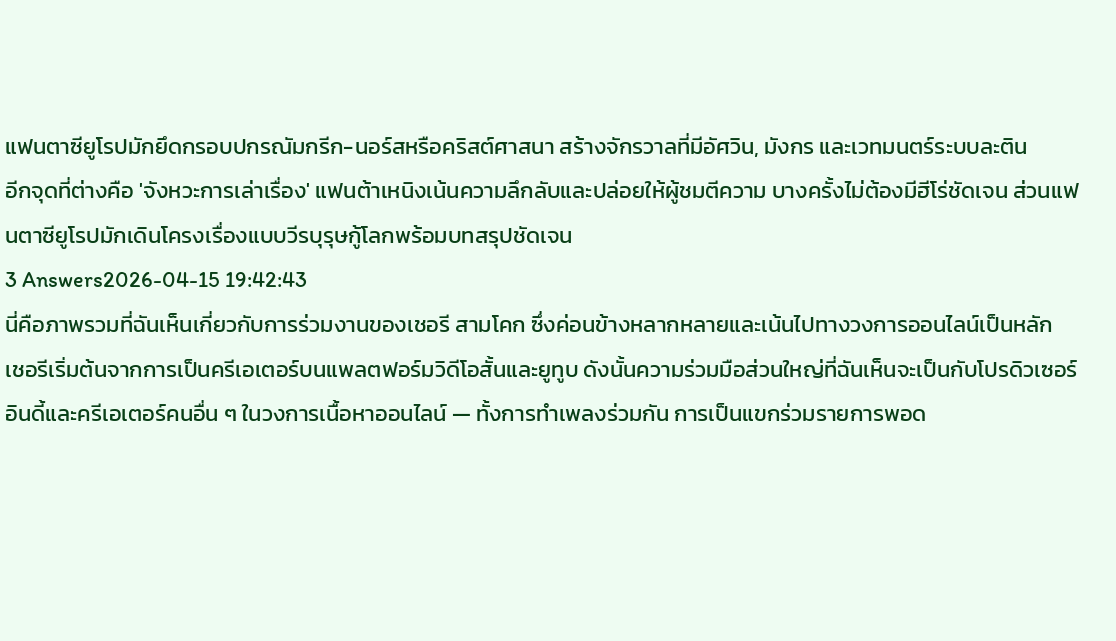แฟนตาซียูโรปมักยึดกรอบปกรณัมกรีก-นอร์สหรือคริสต์ศาสนา สร้างจักรวาลที่มีอัศวิน, มังกร และเวทมนตร์ระบบละติน
อีกจุดที่ต่างคือ 'จังหวะการเล่าเรื่อง' แฟนต้าเหนิงเน้นความลึกลับและปล่อยให้ผู้ชมตีความ บางครั้งไม่ต้องมีฮีโร่ชัดเจน ส่วนแฟนตาซียูโรปมักเดินโครงเรื่องแบบวีรบุรุษกู้โลกพร้อมบทสรุปชัดเจน
3 Answers2026-04-15 19:42:43
นี่คือภาพรวมที่ฉันเห็นเกี่ยวกับการร่วมงานของเชอรี สามโคก ซึ่งค่อนข้างหลากหลายและเน้นไปทางวงการออนไลน์เป็นหลัก
เชอรีเริ่มต้นจากการเป็นครีเอเตอร์บนแพลตฟอร์มวิดีโอสั้นและยูทูบ ดังนั้นความร่วมมือส่วนใหญ่ที่ฉันเห็นจะเป็นกับโปรดิวเซอร์อินดี้และครีเอเตอร์คนอื่น ๆ ในวงการเนื้อหาออนไลน์ — ทั้งการทำเพลงร่วมกัน การเป็นแขกร่วมรายการพอด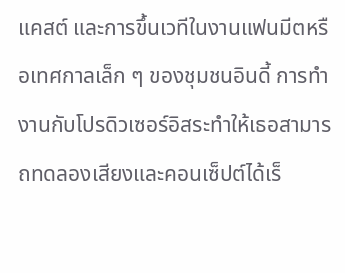แคสต์ และการขึ้นเวทีในงานแฟนมีตหรือเทศกาลเล็ก ๆ ของชุมชนอินดี้ การทำงานกับโปรดิวเซอร์อิสระทำให้เธอสามารถทดลองเสียงและคอนเซ็ปต์ได้เร็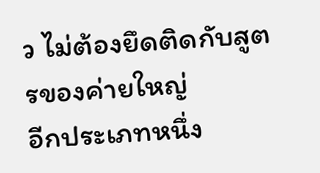ว ไม่ต้องยึดติดกับสูตรของค่ายใหญ่
อีกประเภทหนึ่ง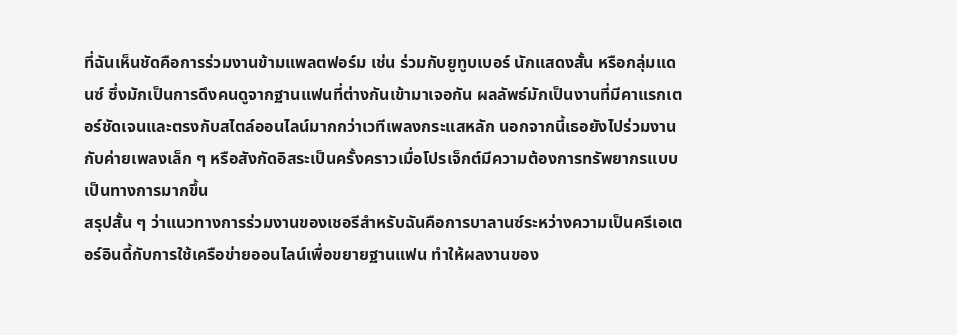ที่ฉันเห็นชัดคือการร่วมงานข้ามแพลตฟอร์ม เช่น ร่วมกับยูทูบเบอร์ นักแสดงสั้น หรือกลุ่มแดนซ์ ซึ่งมักเป็นการดึงคนดูจากฐานแฟนที่ต่างกันเข้ามาเจอกัน ผลลัพธ์มักเป็นงานที่มีคาแรกเตอร์ชัดเจนและตรงกับสไตล์ออนไลน์มากกว่าเวทีเพลงกระแสหลัก นอกจากนี้เธอยังไปร่วมงานกับค่ายเพลงเล็ก ๆ หรือสังกัดอิสระเป็นครั้งคราวเมื่อโปรเจ็กต์มีความต้องการทรัพยากรแบบเป็นทางการมากขึ้น
สรุปสั้น ๆ ว่าแนวทางการร่วมงานของเชอรีสำหรับฉันคือการบาลานซ์ระหว่างความเป็นครีเอเตอร์อินดี้กับการใช้เครือข่ายออนไลน์เพื่อขยายฐานแฟน ทำให้ผลงานของ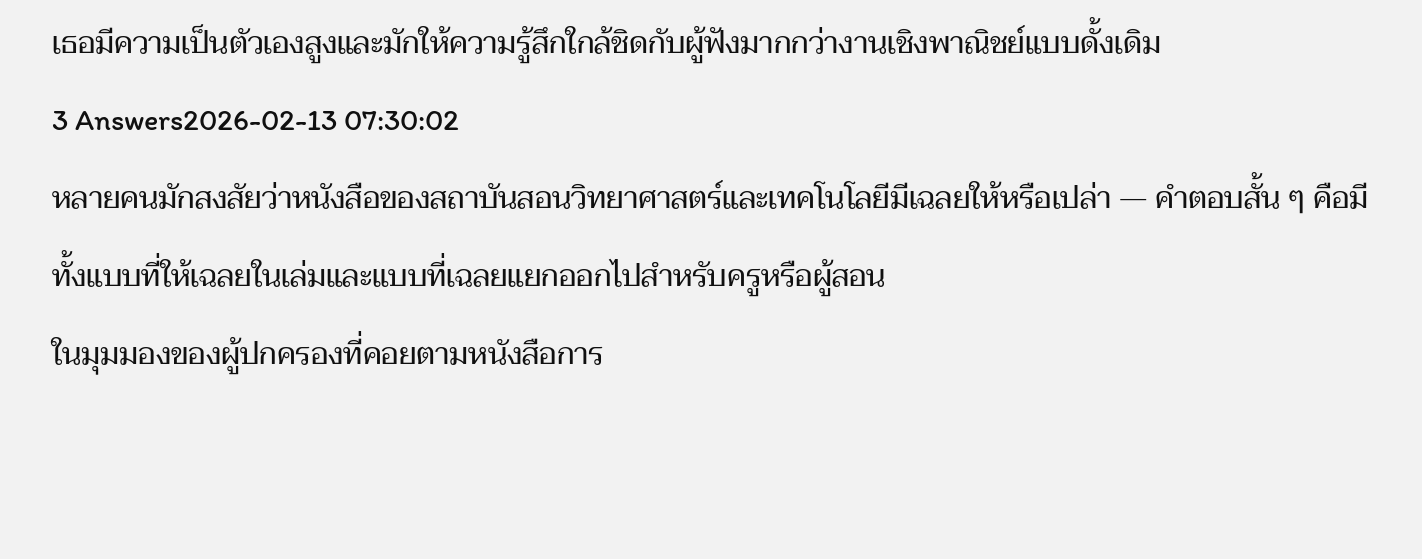เธอมีความเป็นตัวเองสูงและมักให้ความรู้สึกใกล้ชิดกับผู้ฟังมากกว่างานเชิงพาณิชย์แบบดั้งเดิม
3 Answers2026-02-13 07:30:02
หลายคนมักสงสัยว่าหนังสือของสถาบันสอนวิทยาศาสตร์และเทคโนโลยีมีเฉลยให้หรือเปล่า — คำตอบสั้น ๆ คือมีทั้งแบบที่ให้เฉลยในเล่มและแบบที่เฉลยแยกออกไปสำหรับครูหรือผู้สอน
ในมุมมองของผู้ปกครองที่คอยตามหนังสือการ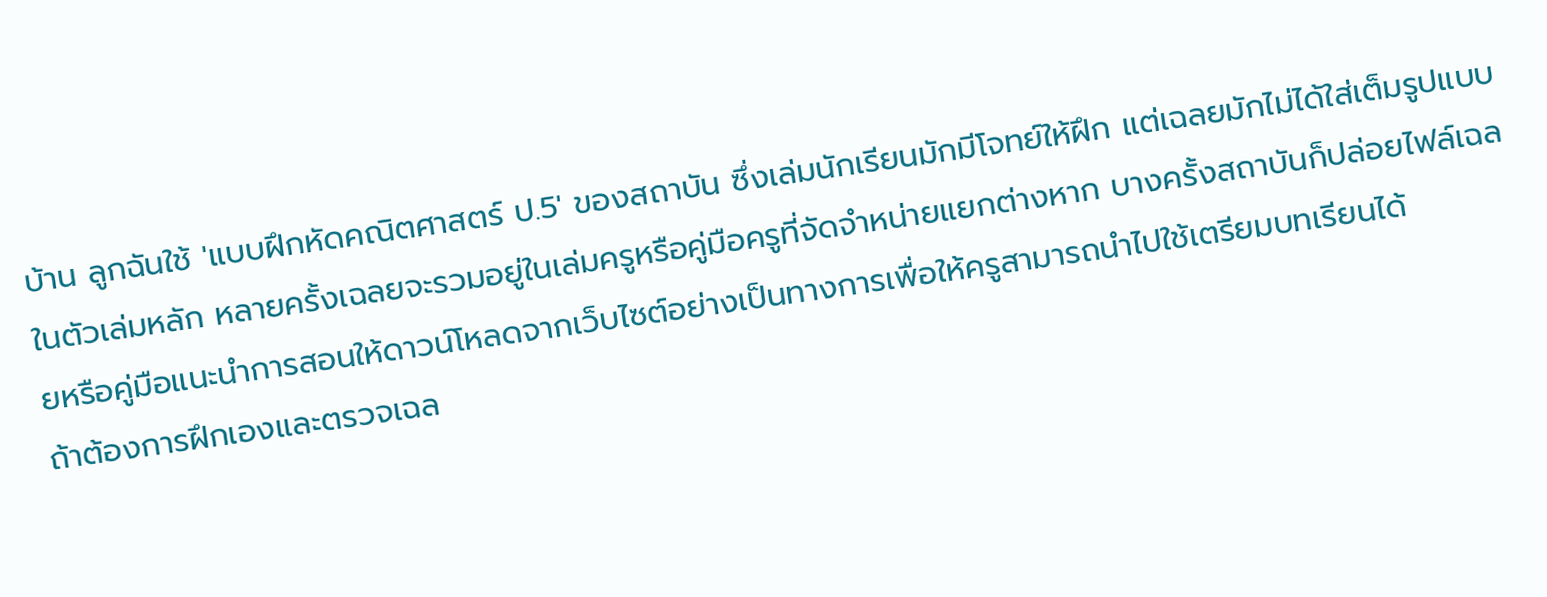บ้าน ลูกฉันใช้ 'แบบฝึกหัดคณิตศาสตร์ ป.5' ของสถาบัน ซึ่งเล่มนักเรียนมักมีโจทย์ให้ฝึก แต่เฉลยมักไม่ได้ใส่เต็มรูปแบบในตัวเล่มหลัก หลายครั้งเฉลยจะรวมอยู่ในเล่มครูหรือคู่มือครูที่จัดจำหน่ายแยกต่างหาก บางครั้งสถาบันก็ปล่อยไฟล์เฉลยหรือคู่มือแนะนำการสอนให้ดาวน์โหลดจากเว็บไซต์อย่างเป็นทางการเพื่อให้ครูสามารถนำไปใช้เตรียมบทเรียนได้
ถ้าต้องการฝึกเองและตรวจเฉล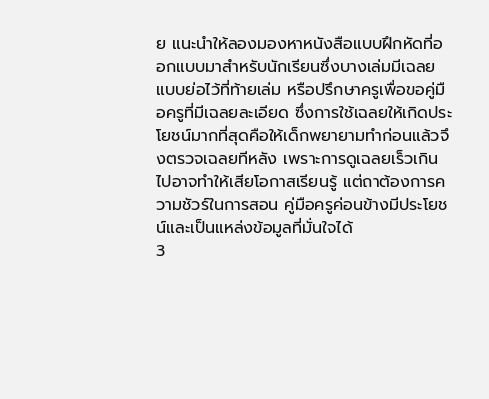ย แนะนำให้ลองมองหาหนังสือแบบฝึกหัดที่ออกแบบมาสำหรับนักเรียนซึ่งบางเล่มมีเฉลยแบบย่อไว้ที่ท้ายเล่ม หรือปรึกษาครูเพื่อขอคู่มือครูที่มีเฉลยละเอียด ซึ่งการใช้เฉลยให้เกิดประโยชน์มากที่สุดคือให้เด็กพยายามทำก่อนแล้วจึงตรวจเฉลยทีหลัง เพราะการดูเฉลยเร็วเกินไปอาจทำให้เสียโอกาสเรียนรู้ แต่ถาต้องการความชัวร์ในการสอน คู่มือครูค่อนข้างมีประโยชน์และเป็นแหล่งข้อมูลที่มั่นใจได้
3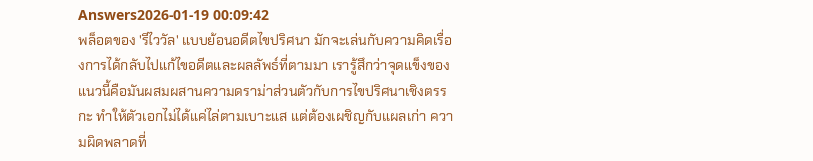Answers2026-01-19 00:09:42
พล็อตของ 'รีไววัล' แบบย้อนอดีตไขปริศนา มักจะเล่นกับความคิดเรื่องการได้กลับไปแก้ไขอดีตและผลลัพธ์ที่ตามมา เรารู้สึกว่าจุดแข็งของแนวนี้คือมันผสมผสานความดราม่าส่วนตัวกับการไขปริศนาเชิงตรรกะ ทำให้ตัวเอกไม่ได้แค่ไล่ตามเบาะแส แต่ต้องเผชิญกับแผลเก่า ความผิดพลาดที่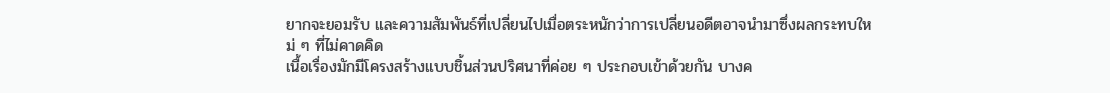ยากจะยอมรับ และความสัมพันธ์ที่เปลี่ยนไปเมื่อตระหนักว่าการเปลี่ยนอดีตอาจนำมาซึ่งผลกระทบใหม่ ๆ ที่ไม่คาดคิด
เนื้อเรื่องมักมีโครงสร้างแบบชิ้นส่วนปริศนาที่ค่อย ๆ ประกอบเข้าด้วยกัน บางค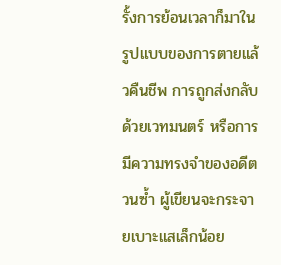รั้งการย้อนเวลาก็มาในรูปแบบของการตายแล้วคืนชีพ การถูกส่งกลับด้วยเวทมนตร์ หรือการมีความทรงจำของอดีตวนซ้ำ ผู้เขียนจะกระจายเบาะแสเล็กน้อย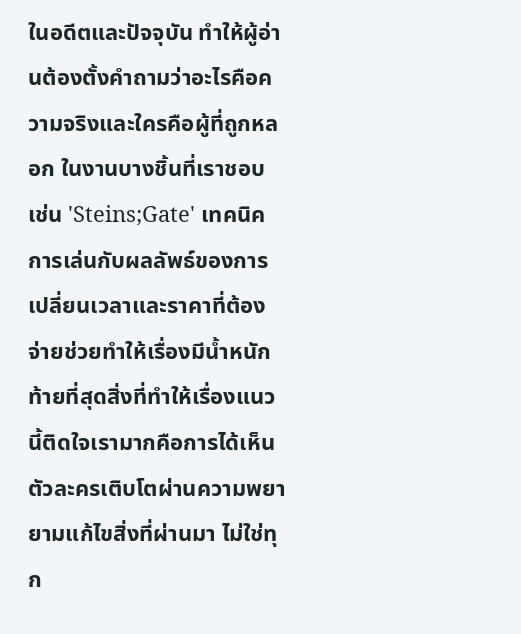ในอดีตและปัจจุบัน ทำให้ผู้อ่านต้องตั้งคำถามว่าอะไรคือความจริงและใครคือผู้ที่ถูกหลอก ในงานบางชิ้นที่เราชอบ เช่น 'Steins;Gate' เทคนิคการเล่นกับผลลัพธ์ของการเปลี่ยนเวลาและราคาที่ต้องจ่ายช่วยทำให้เรื่องมีน้ำหนัก
ท้ายที่สุดสิ่งที่ทำให้เรื่องแนวนี้ติดใจเรามากคือการได้เห็นตัวละครเติบโตผ่านความพยายามแก้ไขสิ่งที่ผ่านมา ไม่ใช่ทุก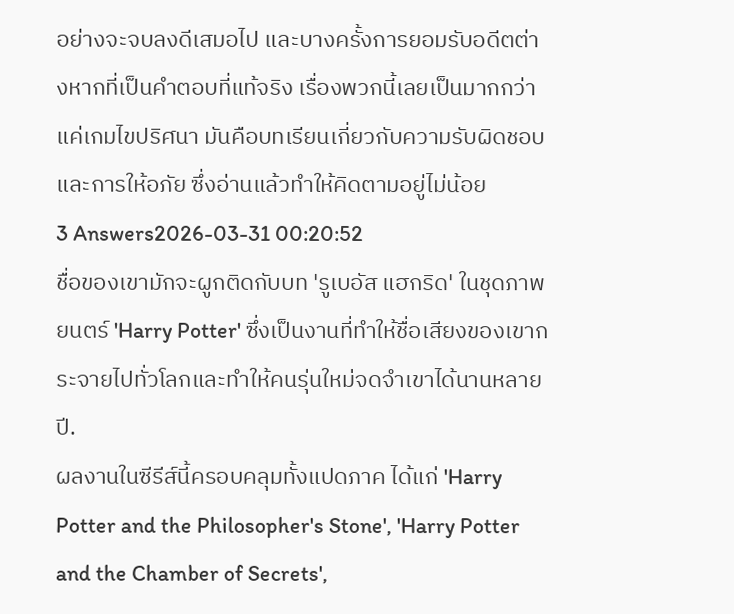อย่างจะจบลงดีเสมอไป และบางครั้งการยอมรับอดีตต่างหากที่เป็นคำตอบที่แท้จริง เรื่องพวกนี้เลยเป็นมากกว่าแค่เกมไขปริศนา มันคือบทเรียนเกี่ยวกับความรับผิดชอบและการให้อภัย ซึ่งอ่านแล้วทำให้คิดตามอยู่ไม่น้อย
3 Answers2026-03-31 00:20:52
ชื่อของเขามักจะผูกติดกับบท 'รูเบอัส แฮกริด' ในชุดภาพยนตร์ 'Harry Potter' ซึ่งเป็นงานที่ทำให้ชื่อเสียงของเขากระจายไปทั่วโลกและทำให้คนรุ่นใหม่จดจำเขาได้นานหลายปี.
ผลงานในซีรีส์นี้ครอบคลุมทั้งแปดภาค ได้แก่ 'Harry Potter and the Philosopher's Stone', 'Harry Potter and the Chamber of Secrets',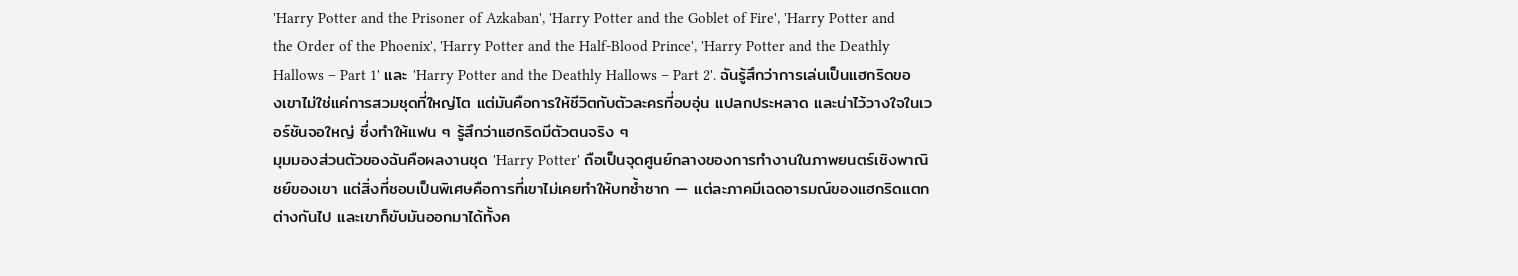'Harry Potter and the Prisoner of Azkaban', 'Harry Potter and the Goblet of Fire', 'Harry Potter and the Order of the Phoenix', 'Harry Potter and the Half-Blood Prince', 'Harry Potter and the Deathly Hallows – Part 1' และ 'Harry Potter and the Deathly Hallows – Part 2'. ฉันรู้สึกว่าการเล่นเป็นแฮกริดของเขาไม่ใช่แค่การสวมชุดที่ใหญ่โต แต่มันคือการให้ชีวิตกับตัวละครที่อบอุ่น แปลกประหลาด และน่าไว้วางใจในเวอร์ชันจอใหญ่ ซึ่งทำให้แฟน ๆ รู้สึกว่าแฮกริดมีตัวตนจริง ๆ
มุมมองส่วนตัวของฉันคือผลงานชุด 'Harry Potter' ถือเป็นจุดศูนย์กลางของการทำงานในภาพยนตร์เชิงพาณิชย์ของเขา แต่สิ่งที่ชอบเป็นพิเศษคือการที่เขาไม่เคยทำให้บทซ้ำซาก — แต่ละภาคมีเฉดอารมณ์ของแฮกริดแตกต่างกันไป และเขาก็ขับมันออกมาได้ทั้งค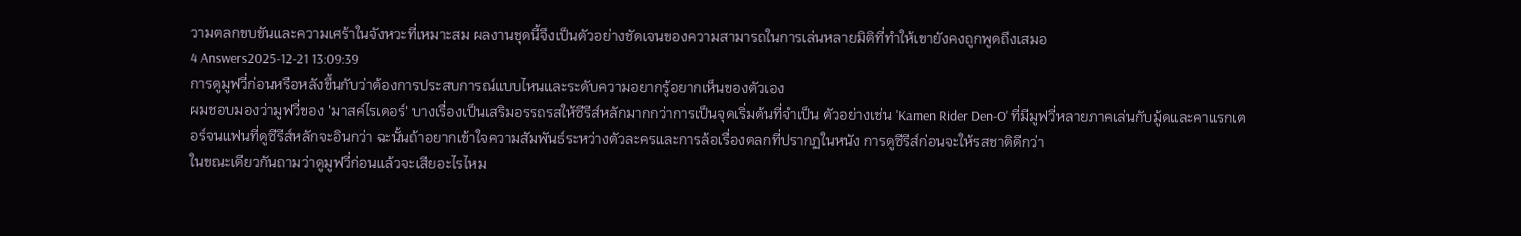วามตลกขบขันและความเศร้าในจังหวะที่เหมาะสม ผลงานชุดนี้จึงเป็นตัวอย่างชัดเจนของความสามารถในการเล่นหลายมิติที่ทำให้เขายังคงถูกพูดถึงเสมอ
4 Answers2025-12-21 13:09:39
การดูมูฟวี่ก่อนหรือหลังขึ้นกับว่าต้องการประสบการณ์แบบไหนและระดับความอยากรู้อยากเห็นของตัวเอง
ผมชอบมองว่ามูฟวี่ของ 'มาสค์ไรเดอร์' บางเรื่องเป็นเสริมอรรถรสให้ซีรีส์หลักมากกว่าการเป็นจุดเริ่มต้นที่จำเป็น ตัวอย่างเช่น 'Kamen Rider Den-O' ที่มีมูฟวี่หลายภาคเล่นกับมู้ดและคาแรกเตอร์จนแฟนที่ดูซีรีส์หลักจะอินกว่า ฉะนั้นถ้าอยากเข้าใจความสัมพันธ์ระหว่างตัวละครและการล้อเรื่องตลกที่ปรากฏในหนัง การดูซีรีส์ก่อนจะให้รสชาติดีกว่า
ในขณะเดียวกันถามว่าดูมูฟวี่ก่อนแล้วจะเสียอะไรไหม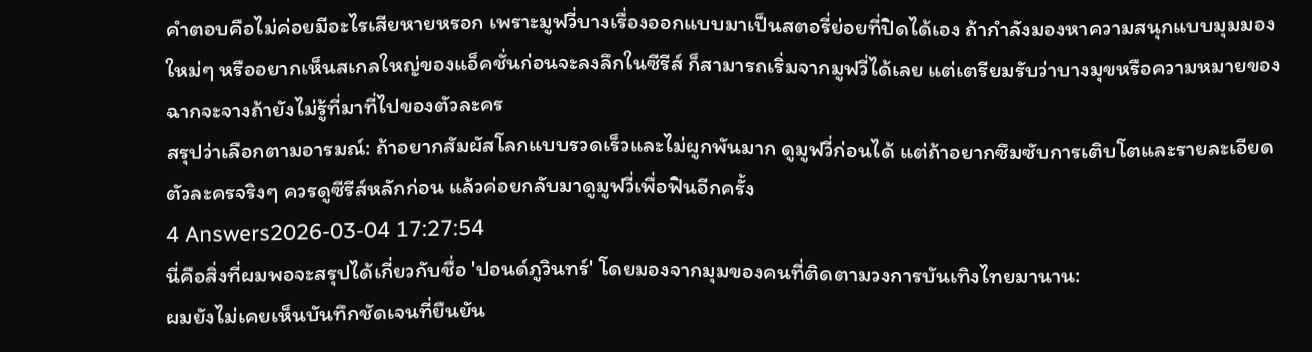คำตอบคือไม่ค่อยมีอะไรเสียหายหรอก เพราะมูฟวี่บางเรื่องออกแบบมาเป็นสตอรี่ย่อยที่ปิดได้เอง ถ้ากำลังมองหาความสนุกแบบมุมมองใหม่ๆ หรืออยากเห็นสเกลใหญ่ของแอ็คชั่นก่อนจะลงลึกในซีรีส์ ก็สามารถเริ่มจากมูฟวี่ได้เลย แต่เตรียมรับว่าบางมุขหรือความหมายของฉากจะจางถ้ายังไม่รู้ที่มาที่ไปของตัวละคร
สรุปว่าเลือกตามอารมณ์: ถ้าอยากสัมผัสโลกแบบรวดเร็วและไม่ผูกพันมาก ดูมูฟวี่ก่อนได้ แต่ถ้าอยากซึมซับการเติบโตและรายละเอียดตัวละครจริงๆ ควรดูซีรีส์หลักก่อน แล้วค่อยกลับมาดูมูฟวี่เพื่อฟินอีกครั้ง
4 Answers2026-03-04 17:27:54
นี่คือสิ่งที่ผมพอจะสรุปได้เกี่ยวกับชื่อ 'ปอนด์ภูวินทร์' โดยมองจากมุมของคนที่ติดตามวงการบันเทิงไทยมานาน:
ผมยังไม่เคยเห็นบันทึกชัดเจนที่ยืนยัน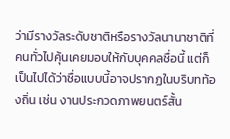ว่ามีรางวัลระดับชาติหรือรางวัลนานาชาติที่คนทั่วไปคุ้นเคยมอบให้กับบุคคลชื่อนี้ แต่ก็เป็นไปได้ว่าชื่อแบบนี้อาจปรากฏในบริบทท้องถิ่น เช่น งานประกวดภาพยนตร์สั้น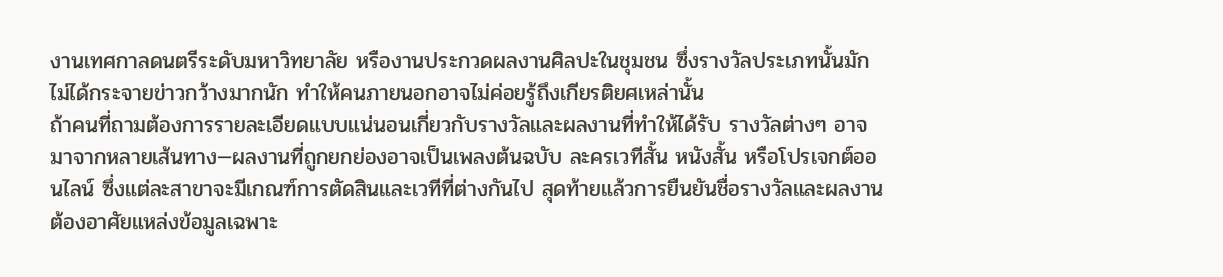งานเทศกาลดนตรีระดับมหาวิทยาลัย หรืองานประกวดผลงานศิลปะในชุมชน ซึ่งรางวัลประเภทนั้นมักไม่ได้กระจายข่าวกว้างมากนัก ทำให้คนภายนอกอาจไม่ค่อยรู้ถึงเกียรติยศเหล่านั้น
ถ้าคนที่ถามต้องการรายละเอียดแบบแน่นอนเกี่ยวกับรางวัลและผลงานที่ทำให้ได้รับ รางวัลต่างๆ อาจมาจากหลายเส้นทาง—ผลงานที่ถูกยกย่องอาจเป็นเพลงต้นฉบับ ละครเวทีสั้น หนังสั้น หรือโปรเจกต์ออนไลน์ ซึ่งแต่ละสาขาจะมีเกณฑ์การตัดสินและเวทีที่ต่างกันไป สุดท้ายแล้วการยืนยันชื่อรางวัลและผลงานต้องอาศัยแหล่งข้อมูลเฉพาะ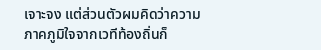เจาะจง แต่ส่วนตัวผมคิดว่าความภาคภูมิใจจากเวทีท้องถิ่นก็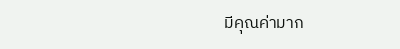มีคุณค่ามาก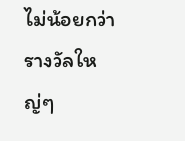ไม่น้อยกว่ารางวัลใหญ่ๆ